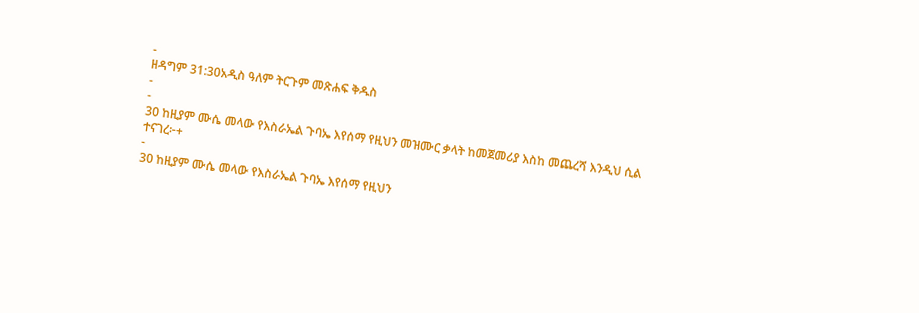-
ዘዳግም 31:30አዲስ ዓለም ትርጉም መጽሐፍ ቅዱስ
-
-
30 ከዚያም ሙሴ መላው የእስራኤል ጉባኤ እየሰማ የዚህን መዝሙር ቃላት ከመጀመሪያ እስከ መጨረሻ እንዲህ ሲል ተናገረ፦+
-
30 ከዚያም ሙሴ መላው የእስራኤል ጉባኤ እየሰማ የዚህን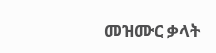መዝሙር ቃላት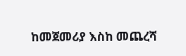ከመጀመሪያ እስከ መጨረሻ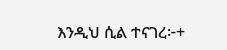እንዲህ ሲል ተናገረ፦+